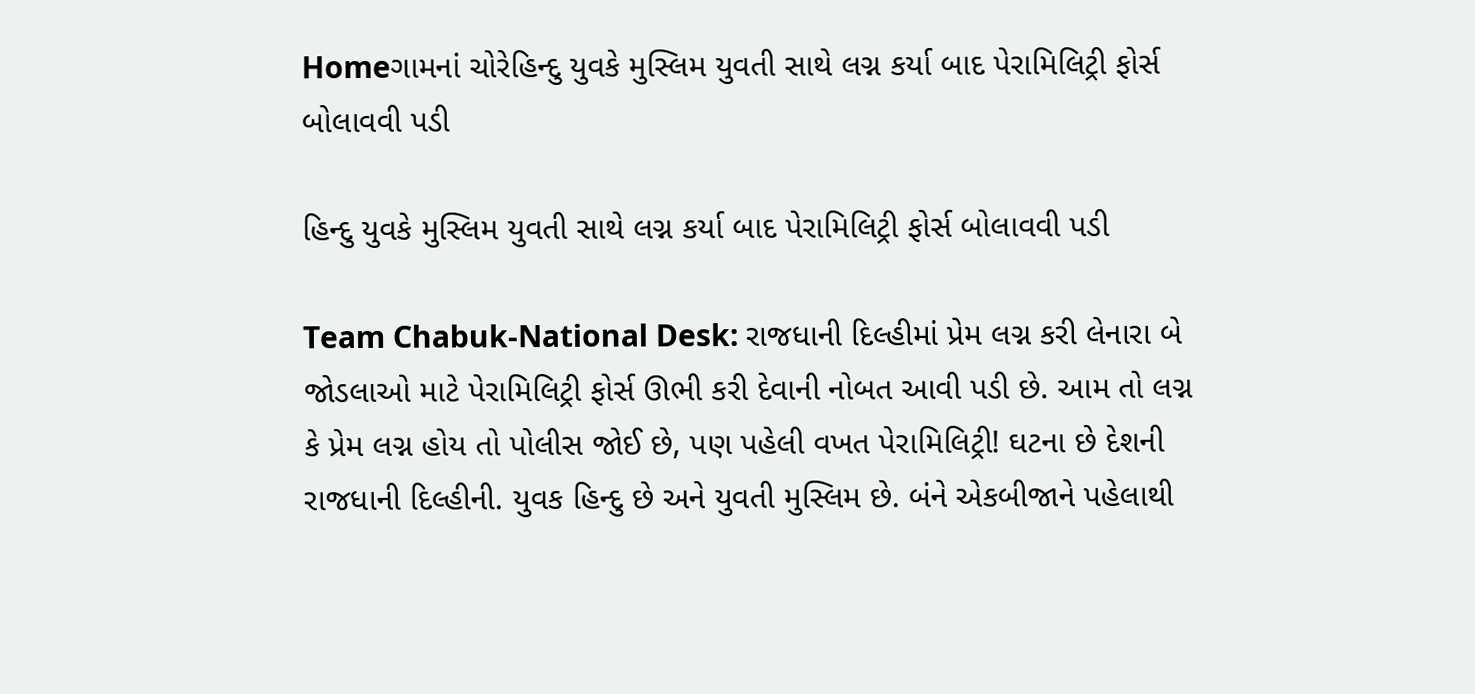Homeગામનાં ચોરેહિન્દુ યુવકે મુસ્લિમ યુવતી સાથે લગ્ન કર્યા બાદ પેરામિલિટ્રી ફોર્સ બોલાવવી પડી

હિન્દુ યુવકે મુસ્લિમ યુવતી સાથે લગ્ન કર્યા બાદ પેરામિલિટ્રી ફોર્સ બોલાવવી પડી

Team Chabuk-National Desk: રાજધાની દિલ્હીમાં પ્રેમ લગ્ન કરી લેનારા બે જોડલાઓ માટે પેરામિલિટ્રી ફોર્સ ઊભી કરી દેવાની નોબત આવી પડી છે. આમ તો લગ્ન કે પ્રેમ લગ્ન હોય તો પોલીસ જોઈ છે, પણ પહેલી વખત પેરામિલિટ્રી! ઘટના છે દેશની રાજધાની દિલ્હીની. યુવક હિન્દુ છે અને યુવતી મુસ્લિમ છે. બંને એકબીજાને પહેલાથી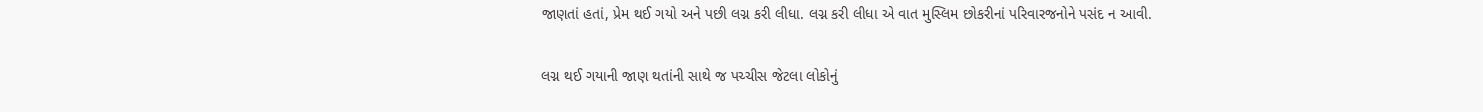જાણતાં હતાં, પ્રેમ થઈ ગયો અને પછી લગ્ન કરી લીધા. લગ્ન કરી લીધા એ વાત મુસ્લિમ છોકરીનાં પરિવારજનોને પસંદ ન આવી.

લગ્ન થઈ ગયાની જાણ થતાંની સાથે જ પચ્ચીસ જેટલા લોકોનું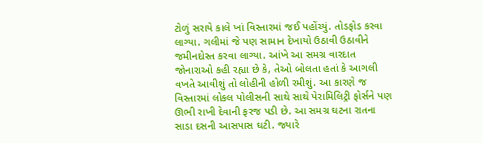ટોળું સરાયે કાલે ખાં વિસ્તારમાં જઈ પહોંચ્યું. તોડફોડ કરવા લાગ્યા. ગલીમાં જે પણ સામાન દેખાયો ઉઠાવી ઉઠાવીને જમીનદોસ્ત કરવા લાગ્યા. આંખે આ સમગ્ર વારદાત જોનારાઓ કહી રહ્યા છે કે, તેઓ બોલતા હતાં કે આગલી વખતે આવીશું તો લોહીની હોળી રમીશું. આ કારણે જ વિસ્તારમાં લોકલ પોલીસની સાથે સાથે પેરામિલિટ્રી ફોર્સને પણ ઊભી રાખી દેવાની ફરજ પડી છે. આ સમગ્ર ઘટના રાતના સાડા દસની આસપાસ ઘટી. જ્યારે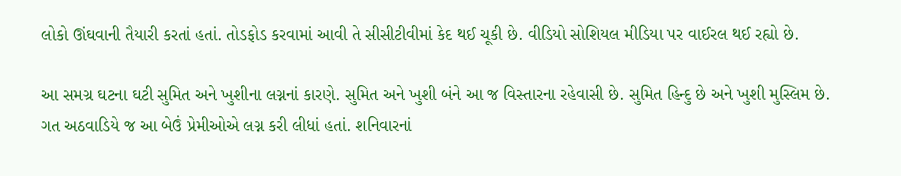લોકો ઊંઘવાની તૈયારી કરતાં હતાં. તોડફોડ કરવામાં આવી તે સીસીટીવીમાં કેદ થઈ ચૂકી છે. વીડિયો સોશિયલ મીડિયા પર વાઈરલ થઈ રહ્યો છે.

આ સમગ્ર ઘટના ઘટી સુમિત અને ખુશીના લગ્નનાં કારણે. સુમિત અને ખુશી બંને આ જ વિસ્તારના રહેવાસી છે. સુમિત હિન્દુ છે અને ખુશી મુસ્લિમ છે. ગત અઠવાડિયે જ આ બેઉં પ્રેમીઓએ લગ્ન કરી લીધાં હતાં. શનિવારનાં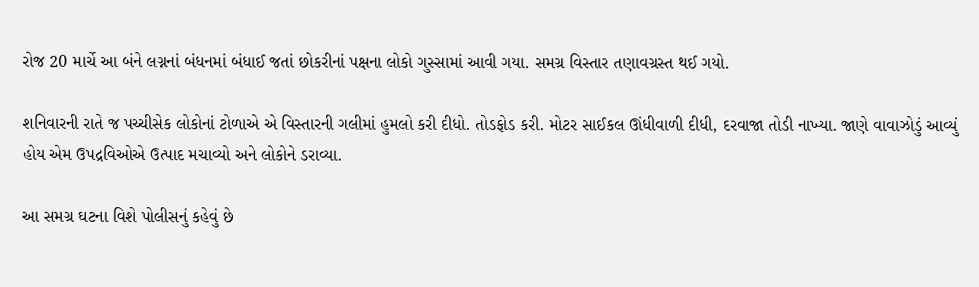રોજ 20 માર્ચે આ બંને લગ્નનાં બંધનમાં બંધાઈ જતાં છોકરીનાં પક્ષના લોકો ગુસ્સામાં આવી ગયા. સમગ્ર વિસ્તાર તણાવગ્રસ્ત થઈ ગયો.

શનિવારની રાતે જ પચ્ચીસેક લોકોનાં ટોળાએ એ વિસ્તારની ગલીમાં હુમલો કરી દીધો. તોડફોડ કરી. મોટર સાઈકલ ઊંધીવાળી દીધી, દરવાજા તોડી નાખ્યા. જાણે વાવાઝોડું આવ્યું હોય એમ ઉપદ્રવિઓએ ઉત્પાદ મચાવ્યો અને લોકોને ડરાવ્યા.

આ સમગ્ર ઘટના વિશે પોલીસનું કહેવું છે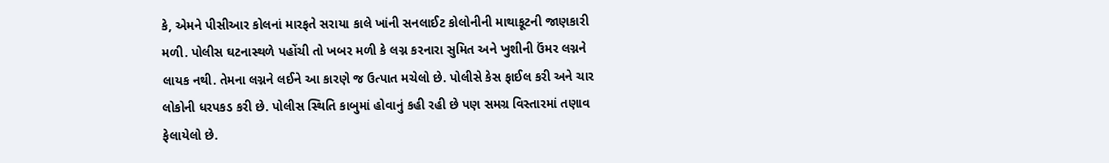કે, એમને પીસીઆર કોલનાં મારફતે સરાયા કાલે ખાંની સનલાઈટ કોલોનીની માથાકૂટની જાણકારી મળી. પોલીસ ઘટનાસ્થળે પહોંચી તો ખબર મળી કે લગ્ન કરનારા સુમિત અને ખુશીની ઉંમર લગ્નને લાયક નથી. તેમના લગ્નને લઈને આ કારણે જ ઉત્પાત મચેલો છે. પોલીસે કેસ ફાઈલ કરી અને ચાર લોકોની ધરપકડ કરી છે. પોલીસ સ્થિતિ કાબુમાં હોવાનું કહી રહી છે પણ સમગ્ર વિસ્તારમાં તણાવ ફેલાયેલો છે.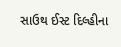સાઉથ ઈસ્ટ દિલ્હીના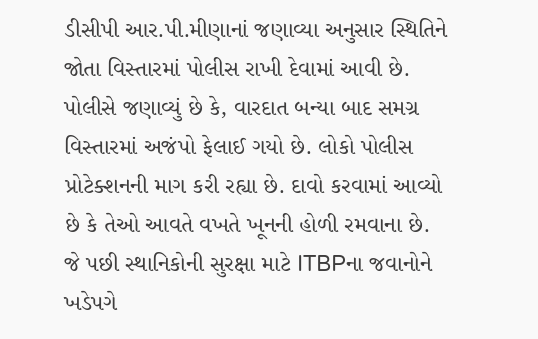ડીસીપી આર.પી.મીણાનાં જણાવ્યા અનુસાર સ્થિતિને જોતા વિસ્તારમાં પોલીસ રાખી દેવામાં આવી છે. પોલીસે જણાવ્યું છે કે, વારદાત બન્યા બાદ સમગ્ર વિસ્તારમાં અજંપો ફેલાઈ ગયો છે. લોકો પોલીસ પ્રોટેક્શનની માગ કરી રહ્યા છે. દાવો કરવામાં આવ્યો છે કે તેઓ આવતે વખતે ખૂનની હોળી રમવાના છે. જે પછી સ્થાનિકોની સુરક્ષા માટે ITBPના જવાનોને ખડેપગે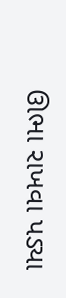ઊભા રાખવા પડ્યા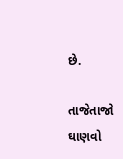છે.

તાજેતાજો ઘાણવો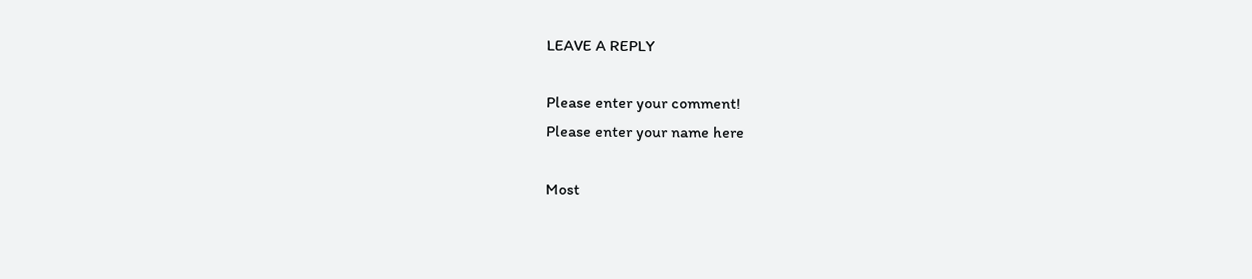LEAVE A REPLY

Please enter your comment!
Please enter your name here

Most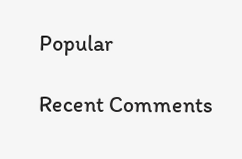Popular

Recent Comments